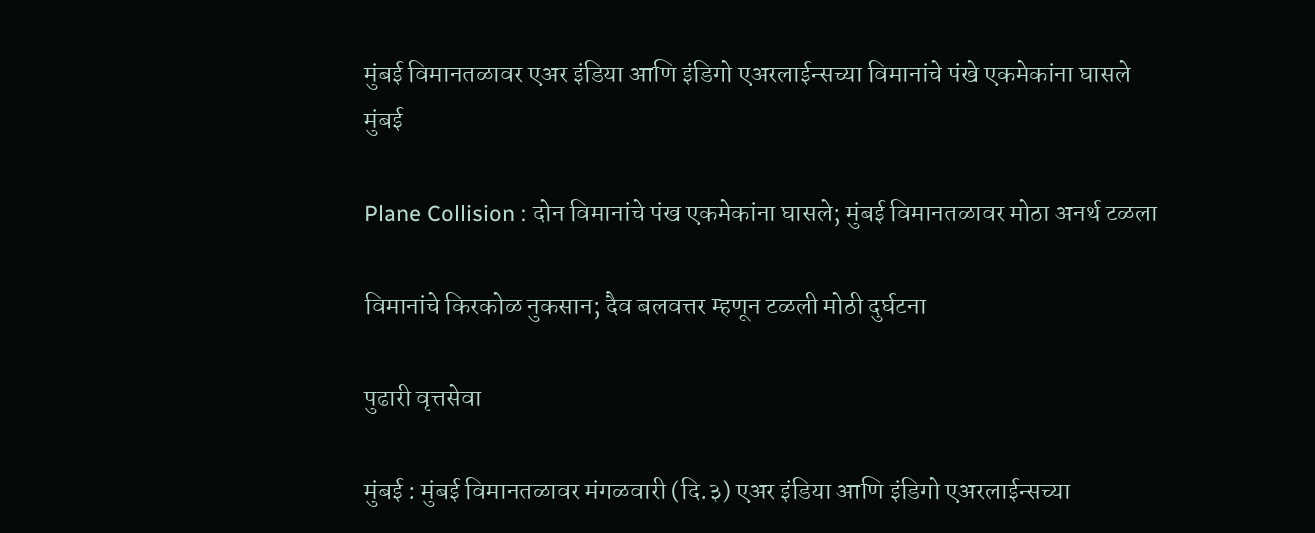मुंबई विमानतळावर एअर इंडिया आणि इंडिगो एअरलाईन्सच्या विमानांचे पंखे एकमेकांना घासले
मुंबई

Plane Collision : दोन विमानांचे पंख एकमेकांना घासले; मुंबई विमानतळावर मोठा अनर्थ टळला

विमानांचे किरकोळ नुकसान; दैव बलवत्तर म्हणून टळली मोठी दुर्घटना

पुढारी वृत्तसेवा

मुंबई : मुंबई विमानतळावर मंगळवारी (दि.३) एअर इंडिया आणि इंडिगो एअरलाईन्सच्या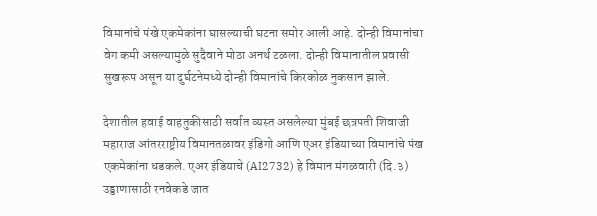विमानांचे पंखे एकमेकांना घासल्याची घटना समोर आली आहे. दोन्ही विमानांचा वेग कमी असल्यामुळे सुदैवाने मोठा अनर्थ टळला. दोन्ही विमानातील प्रवासी सुखरूप असून या दुर्घटनेमध्ये दोन्ही विमानांचे किरकोळ नुकसान झाले.

देशातील हवाई वाहतुकीसाठी सर्वात व्यस्त असलेल्या मुंबई छत्रपती शिवाजी महाराज आंतरराष्ट्रीय विमानतळावर इंडिगो आणि एअर इंडियाच्या विमानांचे पंख एकमेकांना धडकले. एअर इंडियाचे (AI2732) हे विमान मंगळवारी (दि.३) उड्डाणासाठी रनवेकडे जात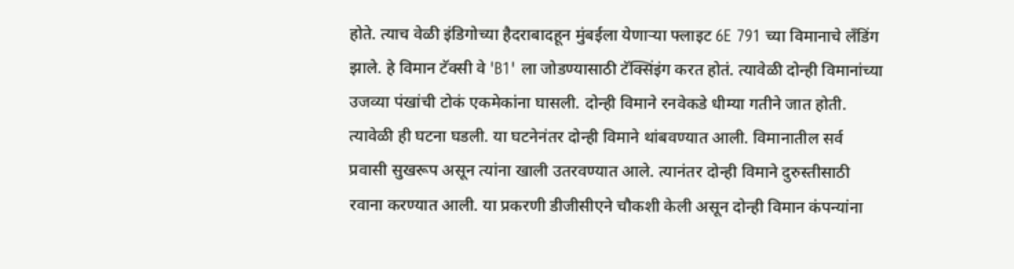होते. त्याच वेळी इंडिगोच्या हैदराबादहून मुंबईला येणाऱ्या फ्लाइट 6E 791 च्या विमानाचे लँडिंग झाले. हे विमान टॅक्सी वे 'B1' ला जोडण्यासाठी टॅक्सिंइंग करत होतं. त्यावेळी दोन्ही विमानांच्या उजव्या पंखांची टोकं एकमेकांना घासली. दोन्ही विमाने रनवेकडे धीम्या गतीने जात होती. त्यावेळी ही घटना घडली. या घटनेनंतर दोन्ही विमाने थांबवण्यात आली. विमानातील सर्व प्रवासी सुखरूप असून त्यांना खाली उतरवण्यात आले. त्यानंतर दोन्ही विमाने दुरुस्तीसाठी रवाना करण्यात आली. या प्रकरणी डीजीसीएने चौकशी केली असून दोन्ही विमान कंपन्यांना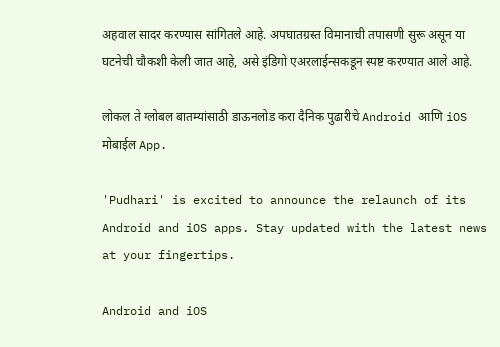अहवाल सादर करण्यास सांगितले आहे. अपघातग्रस्त विमानाची तपासणी सुरू असून या घटनेची चौकशी केली जात आहे, असे इंडिगो एअरलाईन्सकडून स्पष्ट करण्यात आले आहे.

लोकल ते ग्लोबल बातम्यांसाठी डाऊनलोड करा दैनिक पुढारीचे Android आणि iOS मोबाईल App.

'Pudhari' is excited to announce the relaunch of its Android and iOS apps. Stay updated with the latest news at your fingertips.

Android and iOS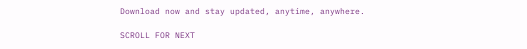Download now and stay updated, anytime, anywhere.

SCROLL FOR NEXT